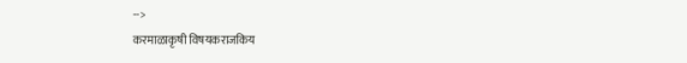-->
करमाळाकृषी विषयकराजकिय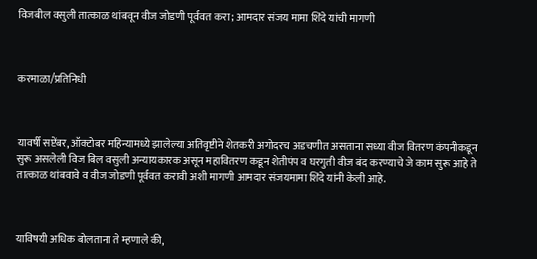विजबील वसुली तात्काळ थांबवून वीज जोडणी पूर्ववत करा; आमदार संजय मामा शिंदे यांची मागणी



करमाळा/प्रतिनिधी



यावर्षी सप्टेंबर, ऑक्टोबर महिन्यामध्ये झालेल्या अतिवृष्टीने शेतकरी अगोदरच अडचणीत असताना सध्या वीज वितरण कंपनीकडून सुरू असलेली विज बिल वसुली अन्यायकारक असून महावितरण कडून शेतीपंप व घरगुती वीज बंद करण्याचे जे काम सुरू आहे ते तात्काळ थांबवावे व वीज जोडणी पूर्ववत करावी अशी मागणी आमदार संजयमामा शिंदे यांनी केली आहे.



याविषयी अधिक बोलताना ते म्हणाले की,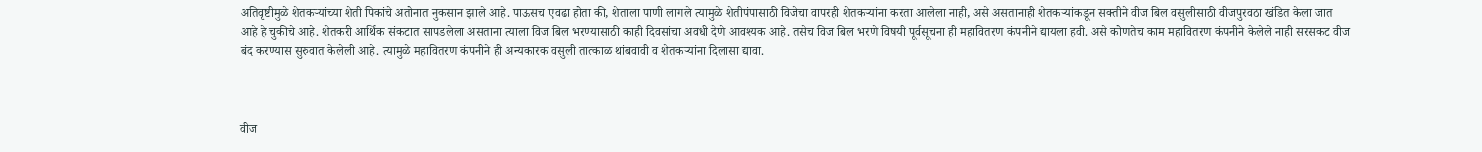अतिवृष्टीमुळे शेतकऱ्यांच्या शेती पिकांचे अतोनात नुकसान झाले आहे. पाऊसच एवढा होता की, शेताला पाणी लागले त्यामुळे शेतीपंपासाठी विजेचा वापरही शेतकऱ्यांना करता आलेला नाही, असे असतानाही शेतकऱ्यांकडून सक्तीने वीज बिल वसुलीसाठी वीजपुरवठा खंडित केला जात आहे हे चुकीचे आहे. शेतकरी आर्थिक संकटात सापडलेला असताना त्याला विज बिल भरण्यासाठी काही दिवसांचा अवधी देणे आवश्यक आहे. तसेच विज बिल भरणे विषयी पूर्वसूचना ही महावितरण कंपनीने द्यायला हवी. असे कोणतेच काम महावितरण कंपनीने केलेले नाही सरसकट वीज बंद करण्यास सुरुवात केलेली आहे. त्यामुळे महावितरण कंपनीने ही अन्यकारक वसुली तात्काळ थांबवावी व शेतकऱ्यांना दिलासा द्यावा.



वीज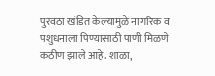पुरवठा खंडित केल्यामुळे नागरिक व पशुधनाला पिण्यासाठी पाणी मिळणे कठीण झाले आहे. शाळा,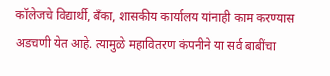कॉलेजचे विद्यार्थी, बँका, शासकीय कार्यालय यांनाही काम करण्यास अडचणी येत आहे. त्यामुळे महावितरण कंपनीने या सर्व बाबींचा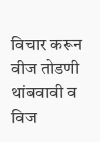विचार करून वीज तोडणी थांबवावी व विज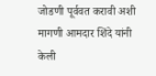जोडणी पूर्ववत करावी अशी मागणी आमदार शिंदे यांनी केली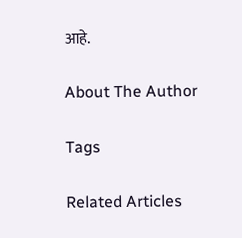आहे.

About The Author

Tags

Related Articles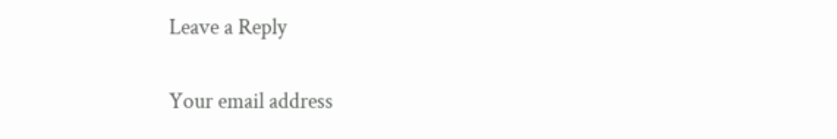Leave a Reply

Your email address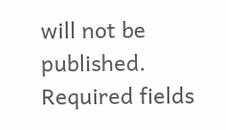will not be published. Required fields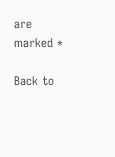are marked *

Back to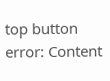top button
error: Content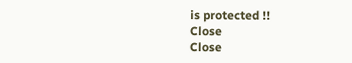is protected !!
Close
Close